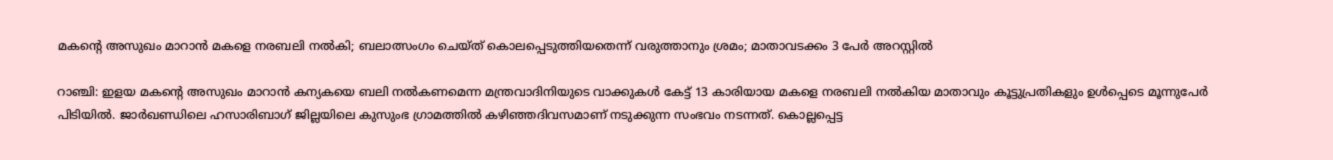മകന്റെ അസുഖം മാറാന്‍ മകളെ നരബലി നല്‍കി; ബലാത്സംഗം ചെയ്ത് കൊലപ്പെടുത്തിയതെന്ന് വരുത്താനും ശ്രമം; മാതാവടക്കം 3 പേര്‍ അറസ്റ്റില്‍

റാഞ്ചി: ഇളയ മകന്റെ അസുഖം മാറാന്‍ കന്യകയെ ബലി നല്‍കണമെന്ന മന്ത്രവാദിനിയുടെ വാക്കുകള്‍ കേട്ട് 13 കാരിയായ മകളെ നരബലി നല്‍കിയ മാതാവും കൂട്ടുപ്രതികളും ഉള്‍പ്പെടെ മൂന്നുപേര്‍ പിടിയില്‍. ജാര്‍ഖണ്ഡിലെ ഹസാരിബാഗ് ജില്ലയിലെ കുസുംഭ ഗ്രാമത്തില്‍ കഴിഞ്ഞദിവസമാണ് നടുക്കുന്ന സംഭവം നടന്നത്. കൊല്ലപ്പെട്ട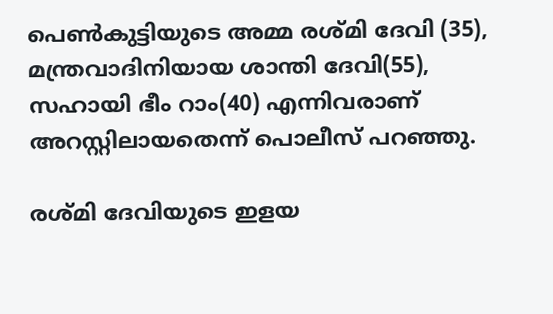പെണ്‍കുട്ടിയുടെ അമ്മ രശ്മി ദേവി (35), മന്ത്രവാദിനിയായ ശാന്തി ദേവി(55), സഹായി ഭീം റാം(40) എന്നിവരാണ് അറസ്റ്റിലായതെന്ന് പൊലീസ് പറഞ്ഞു.

രശ്മി ദേവിയുടെ ഇളയ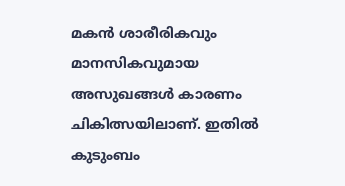മകന്‍ ശാരീരികവും മാനസികവുമായ അസുഖങ്ങള്‍ കാരണം ചികിത്സയിലാണ്. ഇതില്‍ കുടുംബം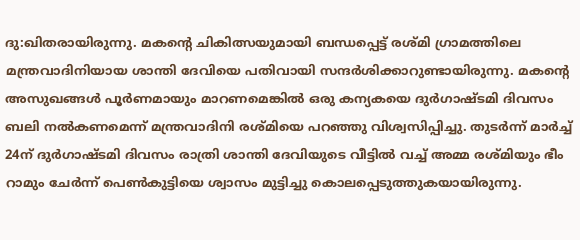ദു:ഖിതരായിരുന്നു. മകന്റെ ചികിത്സയുമായി ബന്ധപ്പെട്ട് രശ്മി ഗ്രാമത്തിലെ മന്ത്രവാദിനിയായ ശാന്തി ദേവിയെ പതിവായി സന്ദര്‍ശിക്കാറുണ്ടായിരുന്നു. മകന്റെ അസുഖങ്ങള്‍ പൂര്‍ണമായും മാറണമെങ്കില്‍ ഒരു കന്യകയെ ദുര്‍ഗാഷ്ടമി ദിവസം ബലി നല്‍കണമെന്ന് മന്ത്രവാദിനി രശ്മിയെ പറഞ്ഞു വിശ്വസിപ്പിച്ചു. തുടര്‍ന്ന് മാര്‍ച്ച് 24ന് ദുര്‍ഗാഷ്ടമി ദിവസം രാത്രി ശാന്തി ദേവിയുടെ വീട്ടില്‍ വച്ച് അമ്മ രശ്മിയും ഭീം റാമും ചേര്‍ന്ന് പെണ്‍കുട്ടിയെ ശ്വാസം മുട്ടിച്ചു കൊലപ്പെടുത്തുകയായിരുന്നു.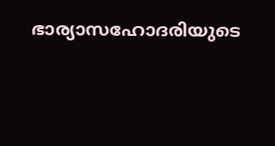ഭാര്യാസഹോദരിയുടെ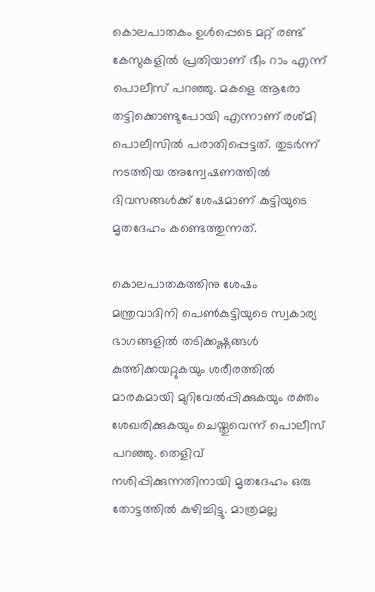കൊലപാതകം ഉള്‍പ്പെടെ മറ്റ് രണ്ട് കേസുകളില്‍ പ്രതിയാണ് ഭീം റാം എന്ന് പൊലീസ് പറഞ്ഞു. മകളെ ആരോ തട്ടിക്കൊണ്ടുപോയി എന്നാണ് രശ്മി പൊലീസില്‍ പരാതിപ്പെട്ടത്. തുടര്‍ന്ന് നടത്തിയ അന്വേഷണത്തില്‍ ദിവസങ്ങള്‍ക്ക് ശേഷമാണ് കുട്ടിയുടെ മൃതദേഹം കണ്ടെത്തുന്നത്.

കൊലപാതകത്തിനു ശേഷം മന്ത്രവാദിനി പെണ്‍കുട്ടിയുടെ സ്വകാര്യ ഭാഗങ്ങളില്‍ തടിക്കഷ്ണങ്ങള്‍ കുത്തിക്കയറ്റുകയും ശരീരത്തില്‍ മാരകമായി മുറിവേല്‍പ്പിക്കുകയും രക്തം ശേഖരിക്കുകയും ചെയ്തുവെന്ന് പൊലീസ് പറഞ്ഞു. തെളിവ് നശിപ്പിക്കുന്നതിനായി മൃതദേഹം ഒരു തോട്ടത്തില്‍ കുഴിച്ചിട്ടു. മാത്രമല്ല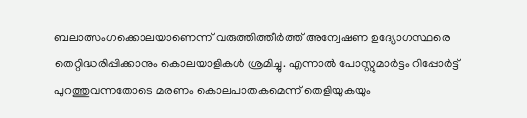ബലാത്സംഗക്കൊലയാണെന്ന് വരുത്തിത്തീര്‍ത്ത് അന്വേഷണ ഉദ്യോഗസ്ഥരെ തെറ്റിദ്ധരിപ്പിക്കാനും കൊലയാളികള്‍ ശ്രമിച്ചു. എന്നാല്‍ പോസ്റ്റുമാര്‍ട്ടം റിപ്പോര്‍ട്ട് പുറത്തുവന്നതോടെ മരണം കൊലപാതകമെന്ന് തെളിയുകയും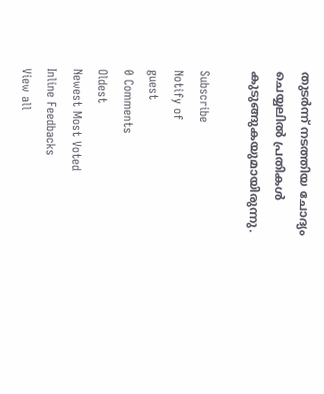തുടര്‍ന്ന് നടത്തിയ ചോദ്യം ചെയ്യലില്‍ പ്രതികള്‍ കുടുങ്ങുകയുമായിരുന്നു.

Subscribe
Notify of
guest
0 Comments
Oldest
Newest Most Voted
Inline Feedbacks
View all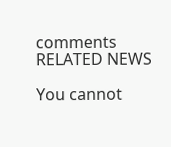comments
RELATED NEWS

You cannot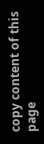copy content of this page